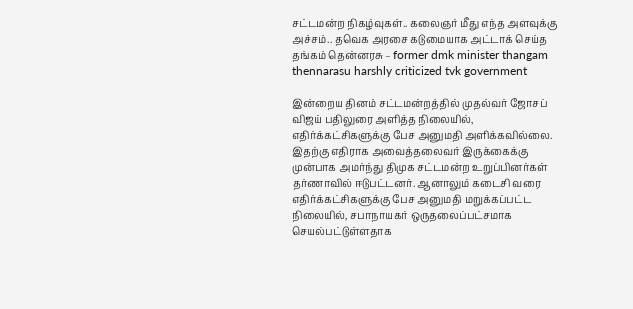சட்டமன்ற நிகழ்வுகள்.. கலைஞர் மீது எந்த அளவுக்கு அச்சம்.. தவெக அரசை கடுமையாக அட்டாக் செய்த தங்கம் தென்னரசு – former dmk minister thangam thennarasu harshly criticized tvk government

இன்றைய தினம் சட்டமன்றத்தில் முதல்வர் ஜோசப் விஜய் பதிலுரை அளித்த நிலையில், எதிர்க்கட்சிகளுக்கு பேச அனுமதி அளிக்கவில்லை. இதற்கு எதிராக அவைத்தலைவர் இருக்கைக்கு முன்பாக அமர்ந்து திமுக சட்டமன்ற உறுப்பினர்கள் தர்ணாவில் ஈடுபட்டனர். ஆனாலும் கடைசி வரை எதிர்க்கட்சிகளுக்கு பேச அனுமதி மறுக்கப்பட்ட நிலையில், சபாநாயகர் ஒருதலைப்பட்சமாக செயல்பட்டுள்ளதாக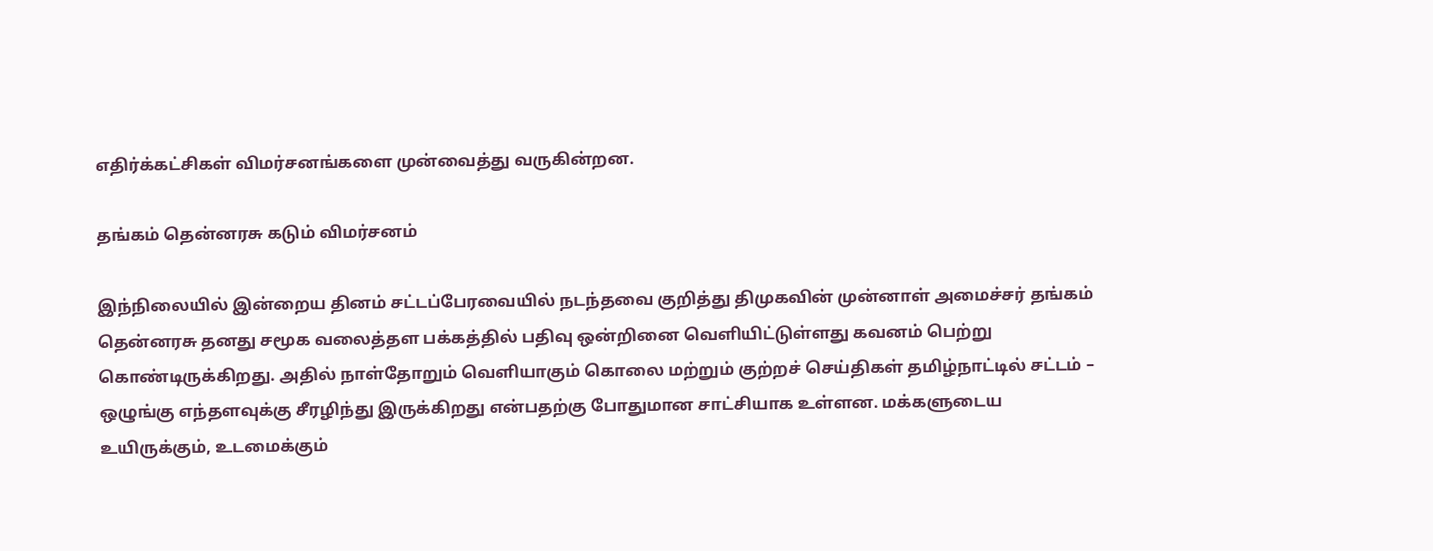எதிர்க்கட்சிகள் விமர்சனங்களை முன்வைத்து வருகின்றன.

தங்கம் தென்னரசு கடும் விமர்சனம்

இந்நிலையில் இன்றைய தினம் சட்டப்பேரவையில் நடந்தவை குறித்து திமுகவின் முன்னாள் அமைச்சர் தங்கம் தென்னரசு தனது சமூக வலைத்தள பக்கத்தில் பதிவு ஒன்றினை வெளியிட்டுள்ளது கவனம் பெற்று கொண்டிருக்கிறது. அதில் நாள்தோறும் வெளியாகும் கொலை மற்றும் குற்றச் செய்திகள் தமிழ்நாட்டில் சட்டம் – ஒழுங்கு எந்தளவுக்கு சீரழிந்து இருக்கிறது என்பதற்கு போதுமான சாட்சியாக உள்ளன. மக்களுடைய உயிருக்கும், உடமைக்கும்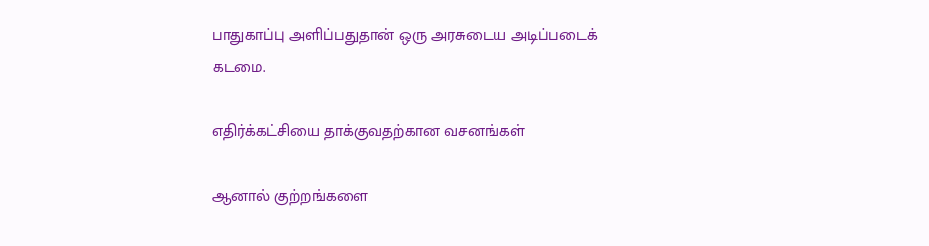பாதுகாப்பு அளிப்பதுதான் ஒரு அரசுடைய அடிப்படைக் கடமை.

எதிர்க்கட்சியை தாக்குவதற்கான வசனங்கள்

ஆனால் குற்றங்களை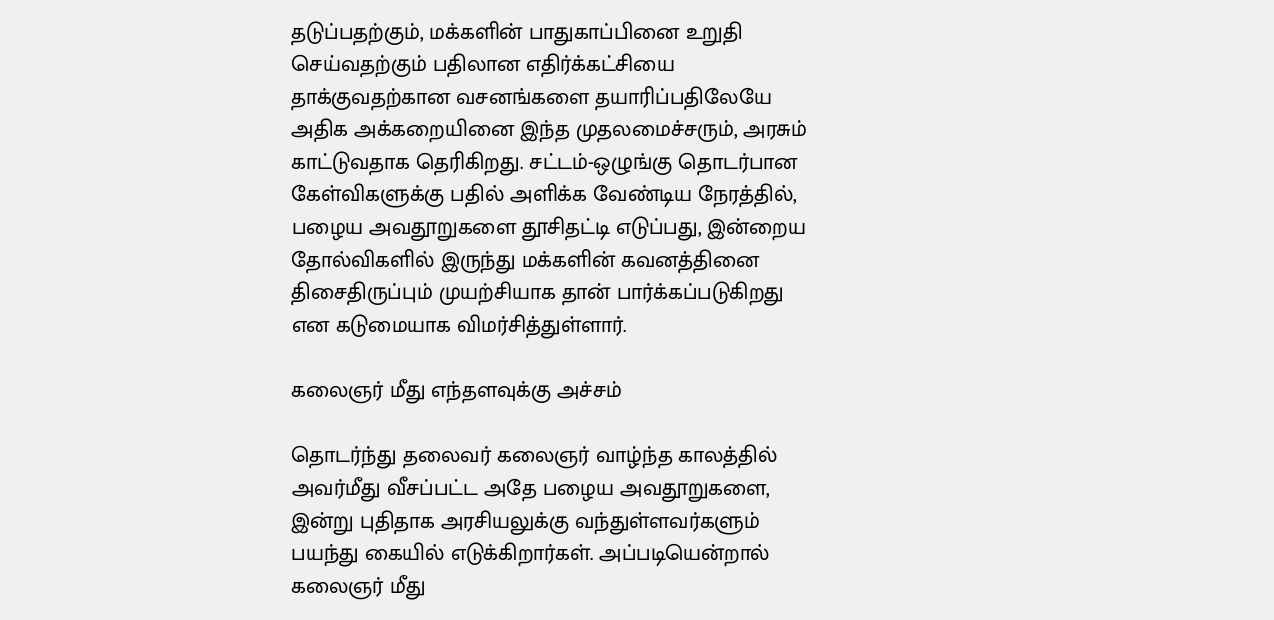தடுப்பதற்கும், மக்களின் பாதுகாப்பினை உறுதி செய்வதற்கும் பதிலான எதிர்க்கட்சியை தாக்குவதற்கான வசனங்களை தயாரிப்பதிலேயே அதிக அக்கறையினை இந்த முதலமைச்சரும், அரசும் காட்டுவதாக தெரிகிறது. சட்டம்-ஒழுங்கு தொடர்பான கேள்விகளுக்கு பதில் அளிக்க வேண்டிய நேரத்தில், பழைய அவதூறுகளை தூசிதட்டி எடுப்பது, இன்றைய தோல்விகளில் இருந்து மக்களின் கவனத்தினை திசைதிருப்பும் முயற்சியாக தான் பார்க்கப்படுகிறது என கடுமையாக விமர்சித்துள்ளார்.

கலைஞர் மீது எந்தளவுக்கு அச்சம்

தொடர்ந்து தலைவர் கலைஞர் வாழ்ந்த காலத்தில் அவர்மீது வீசப்பட்ட அதே பழைய அவதூறுகளை, இன்று புதிதாக அரசியலுக்கு வந்துள்ளவர்களும் பயந்து கையில் எடுக்கிறார்கள். அப்படியென்றால் கலைஞர் மீது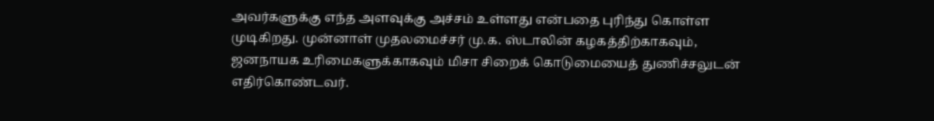அவர்களுக்கு எந்த அளவுக்கு அச்சம் உள்ளது என்பதை புரிந்து கொள்ள முடிகிறது. முன்னாள் முதலமைச்சர் மு.க. ஸ்டாலின் கழகத்திற்காகவும், ஜனநாயக உரிமைகளுக்காகவும் மிசா சிறைக் கொடுமையைத் துணிச்சலுடன் எதிர்கொண்டவர்.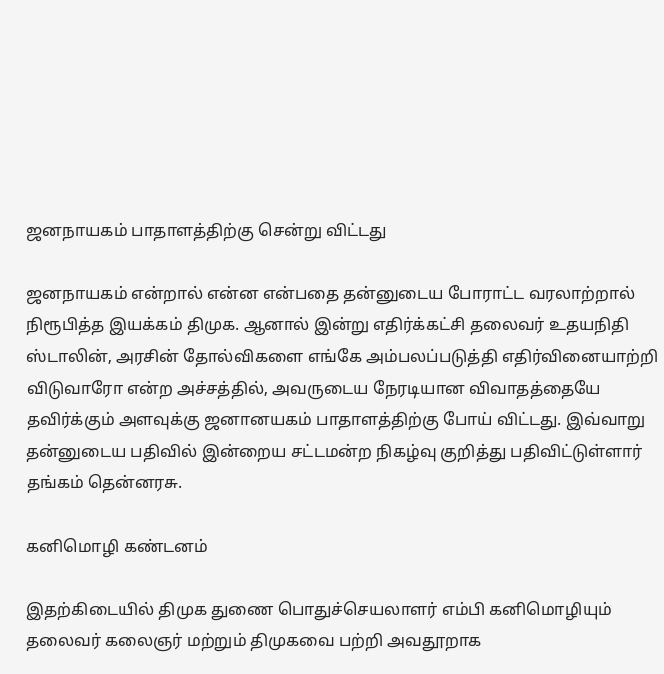ஜனநாயகம் பாதாளத்திற்கு சென்று விட்டது

ஜனநாயகம் என்றால் என்ன என்பதை தன்னுடைய போராட்ட வரலாற்றால் நிரூபித்த இயக்கம் திமுக. ஆனால் இன்று எதிர்க்கட்சி தலைவர் உதயநிதி ஸ்டாலின், அரசின் தோல்விகளை எங்கே அம்பலப்படுத்தி எதிர்வினையாற்றி விடுவாரோ என்ற அச்சத்தில், அவருடைய நேரடியான விவாதத்தையே தவிர்க்கும் அளவுக்கு ஜனானயகம் பாதாளத்திற்கு போய் விட்டது. இவ்வாறு தன்னுடைய பதிவில் இன்றைய சட்டமன்ற நிகழ்வு குறித்து பதிவிட்டுள்ளார் தங்கம் தென்னரசு.

கனிமொழி கண்டனம்

இதற்கிடையில் திமுக துணை பொதுச்செயலாளர் எம்பி கனிமொழியும் தலைவர் கலைஞர் மற்றும் திமுகவை பற்றி அவதூறாக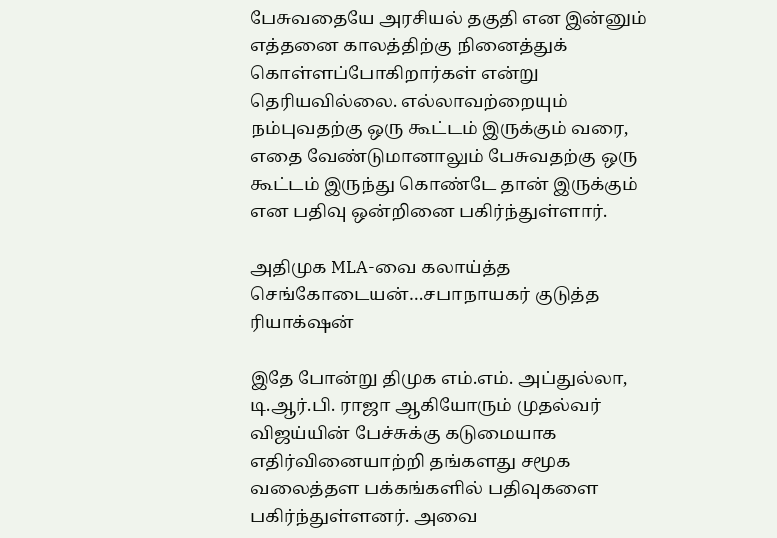பேசுவதையே அரசியல் தகுதி என இன்னும் எத்தனை காலத்திற்கு நினைத்துக் கொள்ளப்போகிறார்கள் என்று தெரியவில்லை. எல்லாவற்றையும் நம்புவதற்கு ஒரு கூட்டம் இருக்கும் வரை, எதை வேண்டுமானாலும் பேசுவதற்கு ஒரு கூட்டம் இருந்து கொண்டே தான் இருக்கும் என பதிவு ஒன்றினை பகிர்ந்துள்ளார்.

அதிமுக MLA-வை கலாய்த்த செங்கோடையன்…சபாநாயகர் குடுத்த ரியாக்‌ஷன்

இதே போன்று திமுக எம்.எம். அப்துல்லா, டி.ஆர்.பி. ராஜா ஆகியோரும் முதல்வர் விஜய்யின் பேச்சுக்கு கடுமையாக எதிர்வினையாற்றி தங்களது சமூக வலைத்தள பக்கங்களில் பதிவுகளை பகிர்ந்துள்ளனர். அவை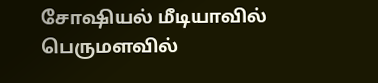சோஷியல் மீடியாவில் பெருமளவில்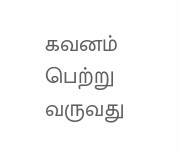கவனம் பெற்று வருவது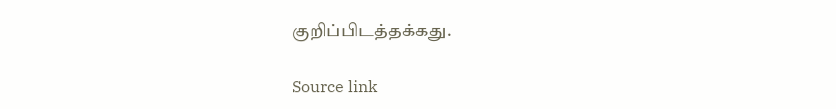குறிப்பிடத்தக்கது.

Source link